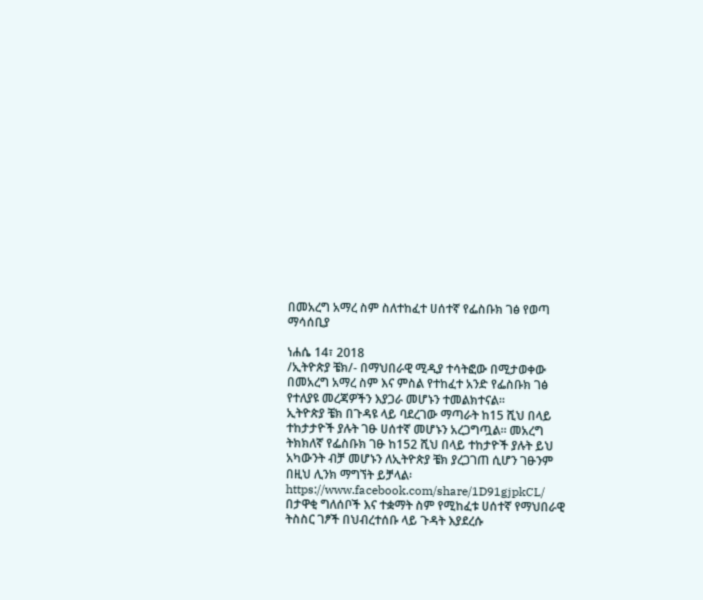በመአረግ አማረ ስም ስለተከፈተ ሀሰተኛ የፌስቡክ ገፅ የወጣ ማሳሰቢያ

ነሐሴ 14፣ 2018
/ኢትዮጵያ ቼክ/- በማህበራዊ ሚዲያ ተሳትፎው በሚታወቀው በመአረግ አማረ ስም እና ምስል የተከፈተ አንድ የፌስቡክ ገፅ የተለያዩ መረጃዎችን እያጋራ መሆኑን ተመልክተናል።
ኢትዮጵያ ቼክ በጉዳዩ ላይ ባደረገው ማጣራት ከ15 ሺህ በላይ ተከታታዮች ያሉት ገፁ ሀሰተኛ መሆኑን አረጋግጧል። መአረግ ትክክለኛ የፌስቡክ ገፁ ከ152 ሺህ በላይ ተከታዮች ያሉት ይህ አካውንት ብቻ መሆኑን ለኢትዮጵያ ቼክ ያረጋገጠ ሲሆን ገፁንም በዚህ ሊንክ ማግኘት ይቻላል፡ https://www.facebook.com/share/1D91gjpkCL/
በታዋቂ ግለሰቦች እና ተቋማት ስም የሚከፈቱ ሀሰተኛ የማህበራዊ ትስስር ገፆች በህብረተሰቡ ላይ ጉዳት እያደረሱ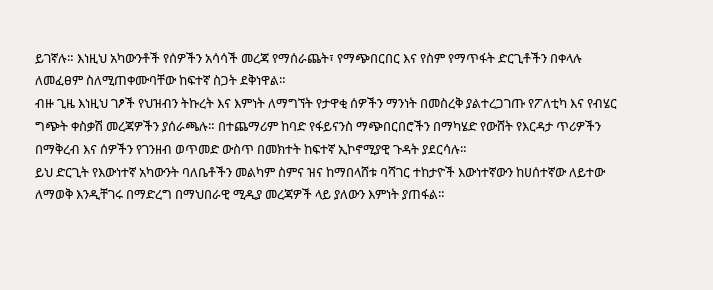ይገኛሉ። እነዚህ አካውንቶች የሰዎችን አሳሳች መረጃ የማሰራጨት፣ የማጭበርበር እና የስም የማጥፋት ድርጊቶችን በቀላሉ ለመፈፀም ስለሚጠቀሙባቸው ከፍተኛ ስጋት ደቅነዋል።
ብዙ ጊዜ እነዚህ ገፆች የህዝብን ትኩረት እና እምነት ለማግኘት የታዋቂ ሰዎችን ማንነት በመስረቅ ያልተረጋገጡ የፖለቲካ እና የብሄር ግጭት ቀስቃሽ መረጃዎችን ያሰራጫሉ። በተጨማሪም ከባድ የፋይናንስ ማጭበርበሮችን በማካሄድ የውሸት የእርዳታ ጥሪዎችን በማቅረብ እና ሰዎችን የገንዘብ ወጥመድ ውስጥ በመክተት ከፍተኛ ኢኮኖሚያዊ ጉዳት ያደርሳሉ።
ይህ ድርጊት የእውነተኛ አካውንት ባለቤቶችን መልካም ስምና ዝና ከማበላሸቱ ባሻገር ተከታዮች እውነተኛውን ከሀሰተኛው ለይተው ለማወቅ እንዲቸገሩ በማድረግ በማህበራዊ ሚዲያ መረጃዎች ላይ ያለውን እምነት ያጠፋል።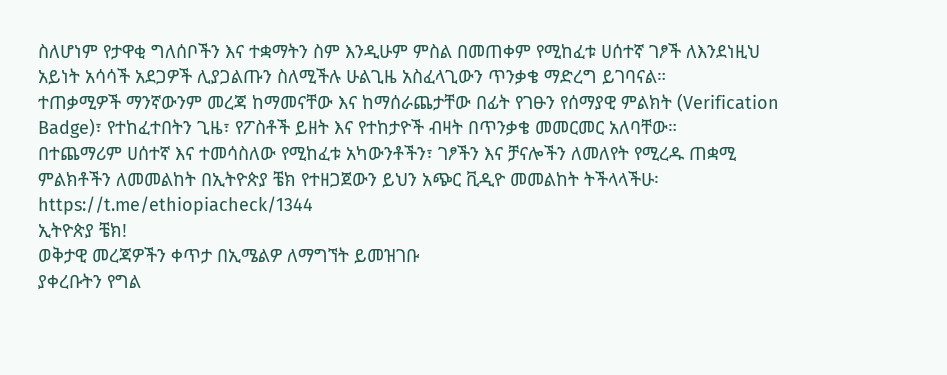ስለሆነም የታዋቂ ግለሰቦችን እና ተቋማትን ስም እንዲሁም ምስል በመጠቀም የሚከፈቱ ሀሰተኛ ገፆች ለእንደነዚህ አይነት አሳሳች አደጋዎች ሊያጋልጡን ስለሚችሉ ሁልጊዜ አስፈላጊውን ጥንቃቄ ማድረግ ይገባናል።
ተጠቃሚዎች ማንኛውንም መረጃ ከማመናቸው እና ከማሰራጨታቸው በፊት የገፁን የሰማያዊ ምልክት (Verification Badge)፣ የተከፈተበትን ጊዜ፣ የፖስቶች ይዘት እና የተከታዮች ብዛት በጥንቃቄ መመርመር አለባቸው።
በተጨማሪም ሀሰተኛ እና ተመሳስለው የሚከፈቱ አካውንቶችን፣ ገፆችን እና ቻናሎችን ለመለየት የሚረዱ ጠቋሚ ምልክቶችን ለመመልከት በኢትዮጵያ ቼክ የተዘጋጀውን ይህን አጭር ቪዲዮ መመልከት ትችላላችሁ፡ https://t.me/ethiopiacheck/1344
ኢትዮጵያ ቼክ!
ወቅታዊ መረጃዎችን ቀጥታ በኢሜልዎ ለማግኘት ይመዝገቡ
ያቀረቡትን የግል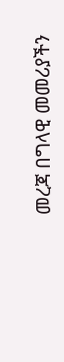መረጃ በግላዊ መመሪያችን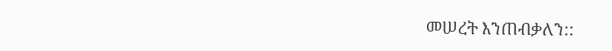መሠረት እንጠብቃለን::